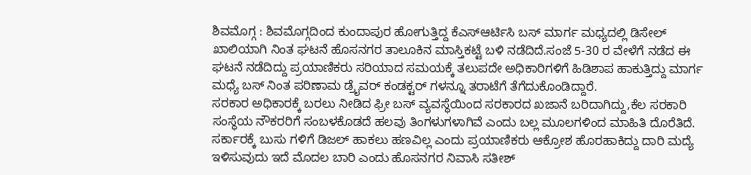ಶಿವಮೊಗ್ಗ : ಶಿವಮೊಗ್ಗದಿಂದ ಕುಂದಾಪುರ ಹೋಗುತ್ತಿದ್ದ ಕೆಎಸ್ಆರ್ಟಿಸಿ ಬಸ್ ಮಾರ್ಗ ಮಧ್ಯದಲ್ಲಿ ಡಿಸೇಲ್ ಖಾಲಿಯಾಗಿ ನಿಂತ ಘಟನೆ ಹೊಸನಗರ ತಾಲೂಕಿನ ಮಾಸ್ತಿಕಟ್ಟೆ ಬಳಿ ನಡೆದಿದೆ.ಸಂಜೆ 5-30 ರ ವೇಳೆಗೆ ನಡೆದ ಈ ಘಟನೆ ನಡೆದಿದ್ದು ಪ್ರಯಾಣಿಕರು ಸರಿಯಾದ ಸಮಯಕ್ಕೆ ತಲುಪದೇ ಅಧಿಕಾರಿಗಳಿಗೆ ಹಿಡಿಶಾಪ ಹಾಕುತ್ತಿದ್ದು ಮಾರ್ಗ ಮಧ್ಯೆ ಬಸ್ ನಿಂತ ಪರಿಣಾಮ ಡ್ರೈವರ್ ಕಂಡಕ್ಟರ್ ಗಳನ್ನೂ ತರಾಟೆಗೆ ತೆಗೆದುಕೊಂಡಿದ್ದಾರೆ.
ಸರಕಾರ ಅಧಿಕಾರಕ್ಕೆ ಬರಲು ನೀಡಿದ ಫ್ರೀ ಬಸ್ ವ್ಯವಸ್ಥೆಯಿಂದ ಸರಕಾರದ ಖಜಾನೆ ಬರಿದಾಗಿದ್ದು,ಕೆಲ ಸರಕಾರಿ ಸಂಸ್ಥೆಯ ನೌಕರರಿಗೆ ಸಂಬಳಕೊಡದೆ ಹಲವು ತಿಂಗಳುಗಳಾಗಿವೆ ಎಂದು ಬಲ್ಲ ಮೂಲಗಳಿಂದ ಮಾಹಿತಿ ದೊರೆತಿದೆ.
ಸರ್ಕಾರಕ್ಕೆ ಬುಸು ಗಳಿಗೆ ಡಿಜಲ್ ಹಾಕಲು ಹಣವಿಲ್ಲ ಎಂದು ಪ್ರಯಾಣಿಕರು ಆಕ್ರೋಶ ಹೊರಹಾಕಿದ್ದು ದಾರಿ ಮದ್ಯೆ ಇಳಿಸುವುದು ಇದೆ ಮೊದಲ ಬಾರಿ ಎಂದು ಹೊಸನಗರ ನಿವಾಸಿ ಸತೀಶ್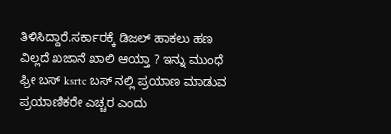ತಿಳಿಸಿದ್ದಾರೆ.ಸರ್ಕಾರಕ್ಕೆ ಡಿಜಲ್ ಹಾಕಲು ಹಣ ವಿಲ್ಲದೆ ಖಜಾನೆ ಖಾಲಿ ಆಯ್ತಾ ? ಇನ್ನು ಮುಂಧೆ ಫ್ರೀ ಬಸ್ ksrtc ಬಸ್ ನಲ್ಲಿ ಪ್ರಯಾಣ ಮಾಡುವ ಪ್ರಯಾಣಿಕರೇ ಎಚ್ಚರ ಎಂದು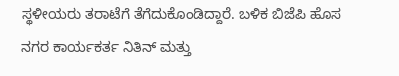ಸ್ಥಳೀಯರು ತರಾಟೆಗೆ ತೆಗೆದುಕೊಂಡಿದ್ದಾರೆ. ಬಳಿಕ ಬಿಜೆಪಿ ಹೊಸ ನಗರ ಕಾರ್ಯಕರ್ತ ನಿತಿನ್ ಮತ್ತು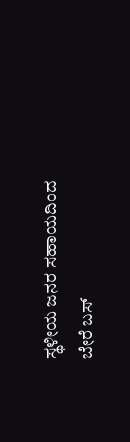ಸ್ಥಳೀಯ ಜನರ ಸಹಾಯದಿಂದ ಬೇರೆ ಬಸ್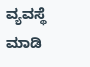ವ್ಯವಸ್ಥೆ ಮಾಡಿ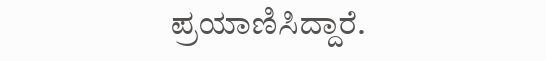ಪ್ರಯಾಣಿಸಿದ್ದಾರೆ.